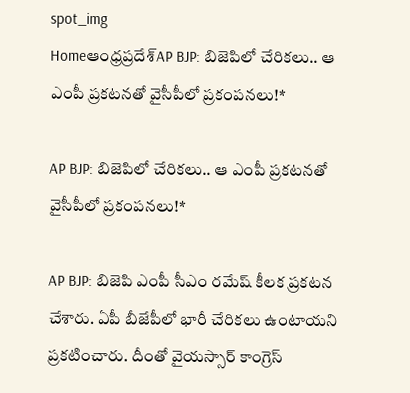spot_img
Homeఆంధ్రప్రదేశ్‌AP BJP: బిజెపిలో చేరికలు.. ఆ ఎంపీ ప్రకటనతో వైసీపీలో ప్రకంపనలు!*

AP BJP: బిజెపిలో చేరికలు.. ఆ ఎంపీ ప్రకటనతో వైసీపీలో ప్రకంపనలు!*

AP BJP: బిజెపి ఎంపీ సీఎం రమేష్ కీలక ప్రకటన చేశారు. ఏపీ బీజేపీలో భారీ చేరికలు ఉంటాయని ప్రకటించారు. దీంతో వైయస్సార్ కాంగ్రెస్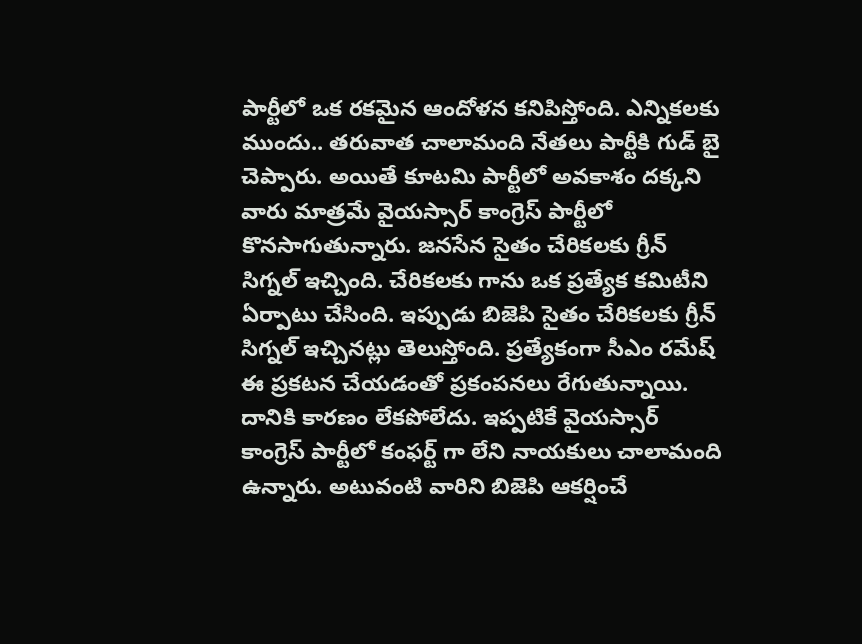పార్టీలో ఒక రకమైన ఆందోళన కనిపిస్తోంది. ఎన్నికలకు ముందు.. తరువాత చాలామంది నేతలు పార్టీకి గుడ్ బై చెప్పారు. అయితే కూటమి పార్టీలో అవకాశం దక్కని వారు మాత్రమే వైయస్సార్ కాంగ్రెస్ పార్టీలో కొనసాగుతున్నారు. జనసేన సైతం చేరికలకు గ్రీన్ సిగ్నల్ ఇచ్చింది. చేరికలకు గాను ఒక ప్రత్యేక కమిటీని ఏర్పాటు చేసింది. ఇప్పుడు బిజెపి సైతం చేరికలకు గ్రీన్ సిగ్నల్ ఇచ్చినట్లు తెలుస్తోంది. ప్రత్యేకంగా సీఎం రమేష్ ఈ ప్రకటన చేయడంతో ప్రకంపనలు రేగుతున్నాయి. దానికి కారణం లేకపోలేదు. ఇప్పటికే వైయస్సార్ కాంగ్రెస్ పార్టీలో కంఫర్ట్ గా లేని నాయకులు చాలామంది ఉన్నారు. అటువంటి వారిని బిజెపి ఆకర్షించే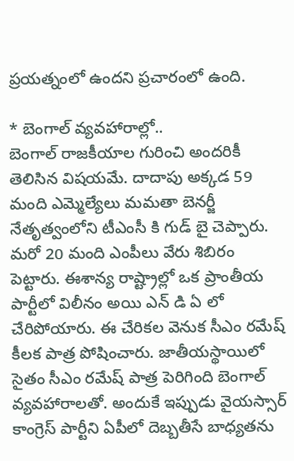ప్రయత్నంలో ఉందని ప్రచారంలో ఉంది.

* బెంగాల్ వ్యవహారాల్లో..
బెంగాల్ రాజకీయాల గురించి అందరికీ తెలిసిన విషయమే. దాదాపు అక్కడ 59 మంది ఎమ్మెల్యేలు మమతా బెనర్జీ నేతృత్వంలోని టీఎంసీ కి గుడ్ బై చెప్పారు. మరో 20 మంది ఎంపీలు వేరు శిబిరం పెట్టారు. ఈశాన్య రాష్ట్రాల్లో ఒక ప్రాంతీయ పార్టీలో విలీనం అయి ఎన్ డి ఏ లో చేరిపోయారు. ఈ చేరికల వెనుక సీఎం రమేష్ కీలక పాత్ర పోషించారు. జాతీయస్థాయిలో సైతం సీఎం రమేష్ పాత్ర పెరిగింది బెంగాల్ వ్యవహారాలతో. అందుకే ఇప్పుడు వైయస్సార్ కాంగ్రెస్ పార్టీని ఏపీలో దెబ్బతీసే బాధ్యతను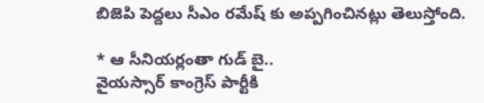బిజెపి పెద్దలు సీఎం రమేష్ కు అప్పగించినట్లు తెలుస్తోంది.

* ఆ సీనియర్లంతా గుడ్ బై..
వైయస్సార్ కాంగ్రెస్ పార్టీకి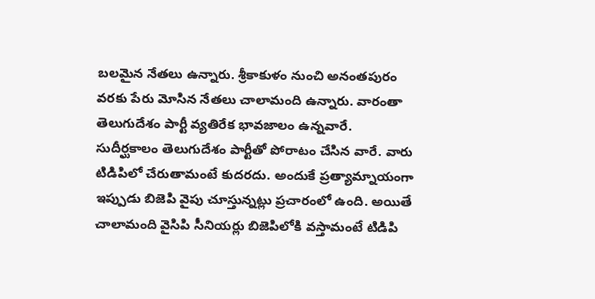బలమైన నేతలు ఉన్నారు. శ్రీకాకుళం నుంచి అనంతపురం వరకు పేరు మోసిన నేతలు చాలామంది ఉన్నారు. వారంతా తెలుగుదేశం పార్టీ వ్యతిరేక భావజాలం ఉన్నవారే. సుదీర్ఘకాలం తెలుగుదేశం పార్టీతో పోరాటం చేసిన వారే. వారు టిడిపిలో చేరుతామంటే కుదరదు. అందుకే ప్రత్యామ్నాయంగా ఇప్పుడు బిజెపి వైపు చూస్తున్నట్లు ప్రచారంలో ఉంది. అయితే చాలామంది వైసిపి సీనియర్లు బిజెపిలోకి వస్తామంటే టిడిపి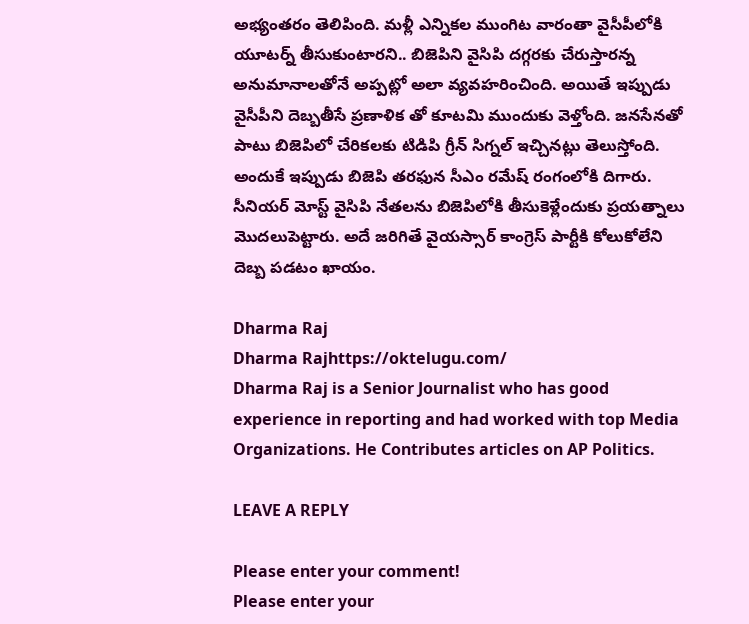అభ్యంతరం తెలిపింది. మళ్లీ ఎన్నికల ముంగిట వారంతా వైసీపీలోకి యూటర్న్ తీసుకుంటారని.. బిజెపిని వైసిపి దగ్గరకు చేరుస్తారన్న అనుమానాలతోనే అప్పట్లో అలా వ్యవహరించింది. అయితే ఇప్పుడు వైసీపీని దెబ్బతీసే ప్రణాళిక తో కూటమి ముందుకు వెళ్తోంది. జనసేనతో పాటు బిజెపిలో చేరికలకు టిడిపి గ్రీన్ సిగ్నల్ ఇచ్చినట్లు తెలుస్తోంది. అందుకే ఇప్పుడు బిజెపి తరఫున సీఎం రమేష్ రంగంలోకి దిగారు. సీనియర్ మోస్ట్ వైసిపి నేతలను బిజెపిలోకి తీసుకెళ్లేందుకు ప్రయత్నాలు మొదలుపెట్టారు. అదే జరిగితే వైయస్సార్ కాంగ్రెస్ పార్టీకి కోలుకోలేని దెబ్బ పడటం ఖాయం.

Dharma Raj
Dharma Rajhttps://oktelugu.com/
Dharma Raj is a Senior Journalist who has good experience in reporting and had worked with top Media Organizations. He Contributes articles on AP Politics.

LEAVE A REPLY

Please enter your comment!
Please enter your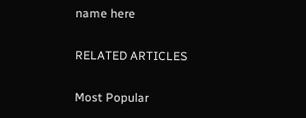name here

RELATED ARTICLES

Most Popular